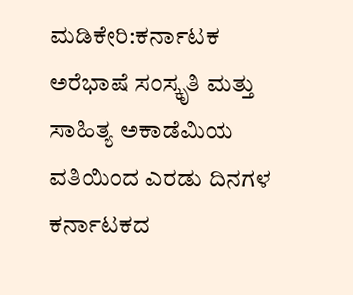ಮಡಿಕೇರಿ:ಕರ್ನಾಟಕ ಅರೆಭಾಷೆ ಸಂಸ್ಕೃತಿ ಮತ್ತು ಸಾಹಿತ್ಯ ಅಕಾಡೆಮಿಯ ವತಿಯಿಂದ ಎರಡು ದಿನಗಳ ಕರ್ನಾಟಕದ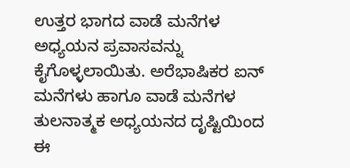ಉತ್ತರ ಭಾಗದ ವಾಡೆ ಮನೆಗಳ ಅಧ್ಯಯನ ಪ್ರವಾಸವನ್ನು ಕೈಗೊಳ್ಳಲಾಯಿತು. ಅರೆಭಾಷಿಕರ ಐನ್ ಮನೆಗಳು ಹಾಗೂ ವಾಡೆ ಮನೆಗಳ ತುಲನಾತ್ಮಕ ಅಧ್ಯಯನದ ದೃಷ್ಟಿಯಿಂದ ಈ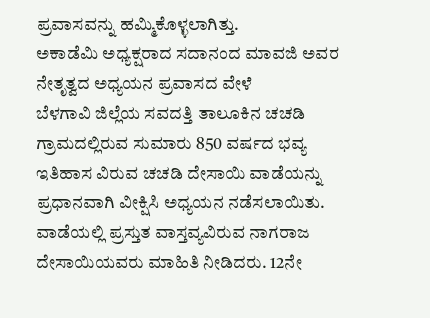ಪ್ರವಾಸವನ್ನು ಹಮ್ಮಿಕೊಳ್ಳಲಾಗಿತ್ತು.
ಅಕಾಡೆಮಿ ಅಧ್ಯಕ್ಷರಾದ ಸದಾನಂದ ಮಾವಜಿ ಅವರ ನೇತೃತ್ವದ ಅಧ್ಯಯನ ಪ್ರವಾಸದ ವೇಳೆ
ಬೆಳಗಾವಿ ಜಿಲ್ಲೆಯ ಸವದತ್ತಿ ತಾಲೂಕಿನ ಚಚಡಿ ಗ್ರಾಮದಲ್ಲಿರುವ ಸುಮಾರು 850 ವರ್ಷದ ಭವ್ಯ ಇತಿಹಾಸ ವಿರುವ ಚಚಡಿ ದೇಸಾಯಿ ವಾಡೆಯನ್ನು ಪ್ರಧಾನವಾಗಿ ವೀಕ್ಷಿಸಿ ಅಧ್ಯಯನ ನಡೆಸಲಾಯಿತು. ವಾಡೆಯಲ್ಲಿ ಪ್ರಸ್ತುತ ವಾಸ್ತವ್ಯವಿರುವ ನಾಗರಾಜ ದೇಸಾಯಿಯವರು ಮಾಹಿತಿ ನೀಡಿದರು. 12ನೇ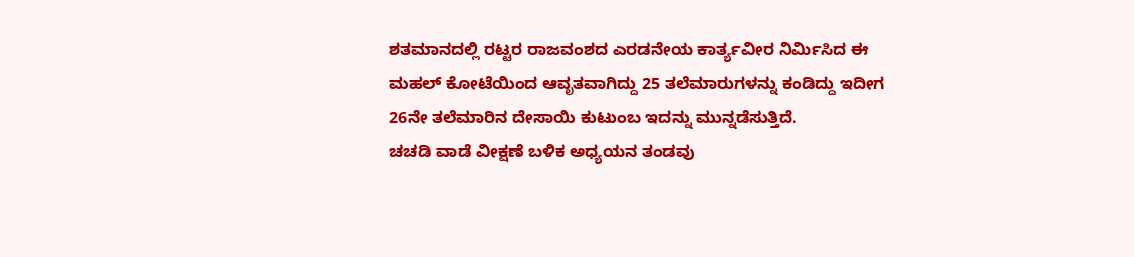ಶತಮಾನದಲ್ಲಿ ರಟ್ಟರ ರಾಜವಂಶದ ಎರಡನೇಯ ಕಾರ್ತ್ಯವೀರ ನಿರ್ಮಿಸಿದ ಈ ಮಹಲ್ ಕೋಟೆಯಿಂದ ಆವೃತವಾಗಿದ್ದು 25 ತಲೆಮಾರುಗಳನ್ನು ಕಂಡಿದ್ದು ಇದೀಗ 26ನೇ ತಲೆಮಾರಿನ ದೇಸಾಯಿ ಕುಟುಂಬ ಇದನ್ನು ಮುನ್ನಡೆಸುತ್ತಿದೆ.
ಚಚಡಿ ವಾಡೆ ವೀಕ್ಷಣೆ ಬಳಿಕ ಅಧ್ಯಯನ ತಂಡವು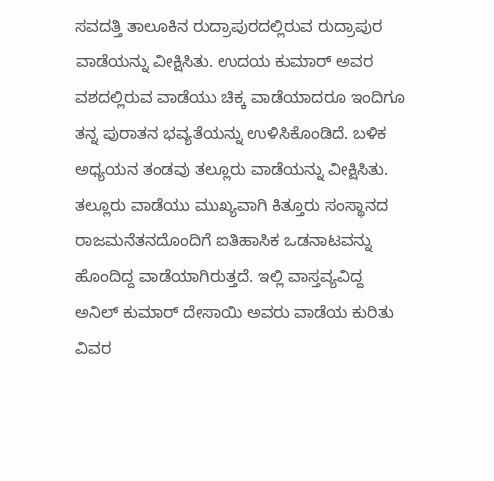ಸವದತ್ತಿ ತಾಲೂಕಿನ ರುದ್ರಾಪುರದಲ್ಲಿರುವ ರುದ್ರಾಪುರ ವಾಡೆಯನ್ನು ವೀಕ್ಷಿಸಿತು. ಉದಯ ಕುಮಾರ್ ಅವರ ವಶದಲ್ಲಿರುವ ವಾಡೆಯು ಚಿಕ್ಕ ವಾಡೆಯಾದರೂ ಇಂದಿಗೂ ತನ್ನ ಪುರಾತನ ಭವ್ಯತೆಯನ್ನು ಉಳಿಸಿಕೊಂಡಿದೆ. ಬಳಿಕ ಅಧ್ಯಯನ ತಂಡವು ತಲ್ಲೂರು ವಾಡೆಯನ್ನು ವೀಕ್ಷಿಸಿತು. ತಲ್ಲೂರು ವಾಡೆಯು ಮುಖ್ಯವಾಗಿ ಕಿತ್ತೂರು ಸಂಸ್ಥಾನದ ರಾಜಮನೆತನದೊಂದಿಗೆ ಐತಿಹಾಸಿಕ ಒಡನಾಟವನ್ನು ಹೊಂದಿದ್ದ ವಾಡೆಯಾಗಿರುತ್ತದೆ. ಇಲ್ಲಿ ವಾಸ್ತವ್ಯವಿದ್ದ ಅನಿಲ್ ಕುಮಾರ್ ದೇಸಾಯಿ ಅವರು ವಾಡೆಯ ಕುರಿತು ವಿವರ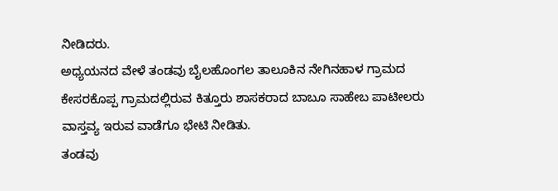ನೀಡಿದರು.
ಅಧ್ಯಯನದ ವೇಳೆ ತಂಡವು ಬೈಲಹೊಂಗಲ ತಾಲೂಕಿನ ನೇಗಿನಹಾಳ ಗ್ರಾಮದ ಕೇಸರಕೊಪ್ಪ ಗ್ರಾಮದಲ್ಲಿರುವ ಕಿತ್ತೂರು ಶಾಸಕರಾದ ಬಾಬೂ ಸಾಹೇಬ ಪಾಟೀಲರು ವಾಸ್ತವ್ಯ ಇರುವ ವಾಡೆಗೂ ಭೇಟಿ ನೀಡಿತು.
ತಂಡವು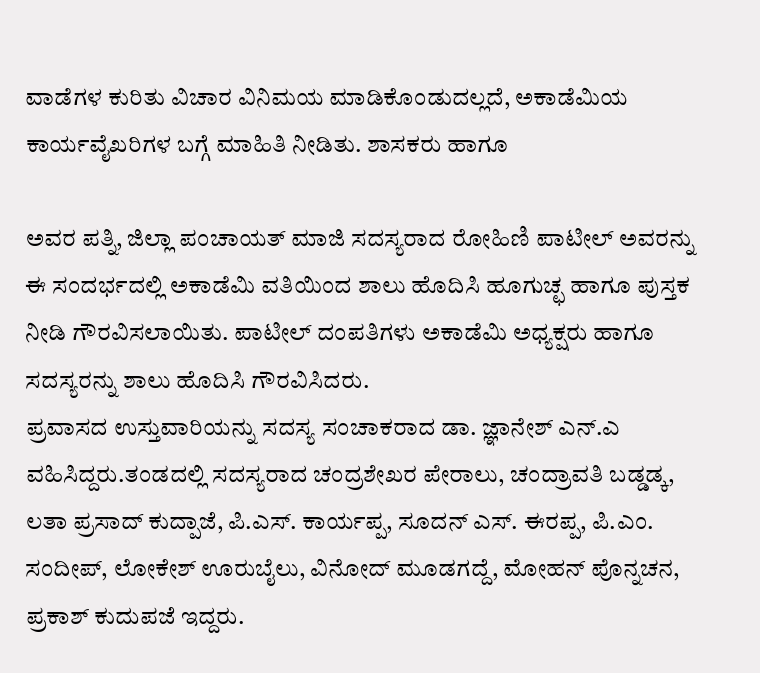ವಾಡೆಗಳ ಕುರಿತು ವಿಚಾರ ವಿನಿಮಯ ಮಾಡಿಕೊಂಡುದಲ್ಲದೆ, ಅಕಾಡೆಮಿಯ ಕಾರ್ಯವೈಖರಿಗಳ ಬಗ್ಗೆ ಮಾಹಿತಿ ನೀಡಿತು. ಶಾಸಕರು ಹಾಗೂ

ಅವರ ಪತ್ನಿ, ಜಿಲ್ಲಾ ಪಂಚಾಯತ್ ಮಾಜಿ ಸದಸ್ಯರಾದ ರೋಹಿಣಿ ಪಾಟೀಲ್ ಅವರನ್ನು ಈ ಸಂದರ್ಭದಲ್ಲಿ ಅಕಾಡೆಮಿ ವತಿಯಿಂದ ಶಾಲು ಹೊದಿಸಿ ಹೂಗುಚ್ಛ ಹಾಗೂ ಪುಸ್ತಕ ನೀಡಿ ಗೌರವಿಸಲಾಯಿತು. ಪಾಟೀಲ್ ದಂಪತಿಗಳು ಅಕಾಡೆಮಿ ಅಧ್ಯಕ್ಷರು ಹಾಗೂ ಸದಸ್ಯರನ್ನು ಶಾಲು ಹೊದಿಸಿ ಗೌರವಿಸಿದರು.
ಪ್ರವಾಸದ ಉಸ್ತುವಾರಿಯನ್ನು ಸದಸ್ಯ ಸಂಚಾಕರಾದ ಡಾ. ಜ್ಞಾನೇಶ್ ಎನ್.ಎ ವಹಿಸಿದ್ದರು.ತಂಡದಲ್ಲಿ ಸದಸ್ಯರಾದ ಚಂದ್ರಶೇಖರ ಪೇರಾಲು, ಚಂದ್ರಾವತಿ ಬಡ್ಡಡ್ಕ, ಲತಾ ಪ್ರಸಾದ್ ಕುದ್ಪಾಜೆ, ಪಿ.ಎಸ್. ಕಾರ್ಯಪ್ಪ, ಸೂದನ್ ಎಸ್. ಈರಪ್ಪ, ಪಿ.ಎಂ. ಸಂದೀಪ್, ಲೋಕೇಶ್ ಊರುಬೈಲು, ವಿನೋದ್ ಮೂಡಗದ್ದೆ, ಮೋಹನ್ ಪೊನ್ನಚನ, ಪ್ರಕಾಶ್ ಕುದುಪಜೆ ಇದ್ದರು.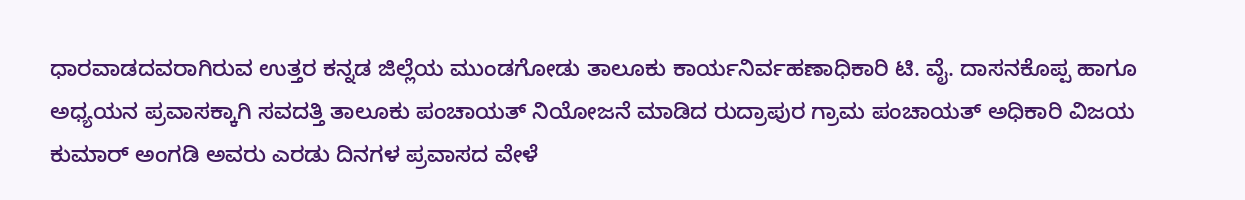ಧಾರವಾಡದವರಾಗಿರುವ ಉತ್ತರ ಕನ್ನಡ ಜಿಲ್ಲೆಯ ಮುಂಡಗೋಡು ತಾಲೂಕು ಕಾರ್ಯನಿರ್ವಹಣಾಧಿಕಾರಿ ಟಿ. ವೈ. ದಾಸನಕೊಪ್ಪ ಹಾಗೂ ಅಧ್ಯಯನ ಪ್ರವಾಸಕ್ಕಾಗಿ ಸವದತ್ತಿ ತಾಲೂಕು ಪಂಚಾಯತ್ ನಿಯೋಜನೆ ಮಾಡಿದ ರುದ್ರಾಪುರ ಗ್ರಾಮ ಪಂಚಾಯತ್ ಅಧಿಕಾರಿ ವಿಜಯ ಕುಮಾರ್ ಅಂಗಡಿ ಅವರು ಎರಡು ದಿನಗಳ ಪ್ರವಾಸದ ವೇಳೆ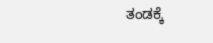ತಂಡಕ್ಕೆ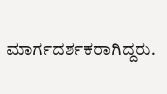ಮಾರ್ಗದರ್ಶಕರಾಗಿದ್ದರು.